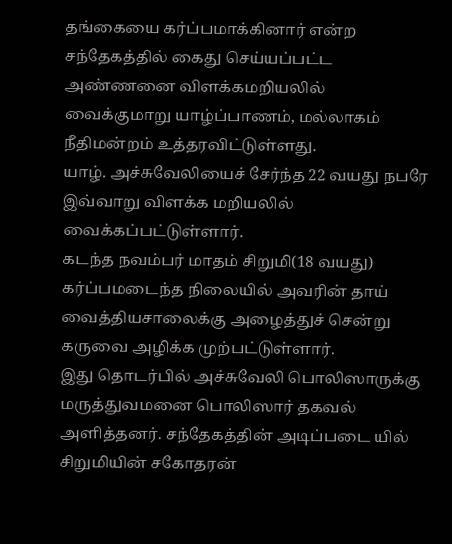தங்கையை கர்ப்பமாக்கினார் என்ற சந்தேகத்தில் கைது செய்யப்பட்ட அண்ணனை விளக்கமறியலில் வைக்குமாறு யாழ்ப்பாணம், மல்லாகம் நீதிமன்றம் உத்தரவிட்டுள்ளது.
யாழ். அச்சுவேலியைச் சேர்ந்த 22 வயது நபரே இவ்வாறு விளக்க மறியலில் வைக்கப்பட்டுள்ளார்.
கடந்த நவம்பர் மாதம் சிறுமி(18 வயது) கர்ப்பமடைந்த நிலையில் அவரின் தாய் வைத்தியசாலைக்கு அழைத்துச் சென்று கருவை அழிக்க முற்பட்டுள்ளார்.
இது தொடர்பில் அச்சுவேலி பொலிஸாருக்கு மருத்துவமனை பொலிஸார் தகவல் அளித்தனர். சந்தேகத்தின் அடிப்படை யில் சிறுமியின் சகோதரன்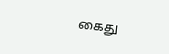கைது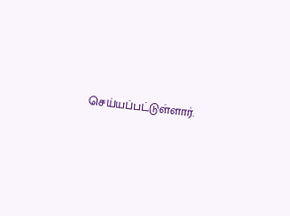செய்யப்பட்டுள்ளார்.